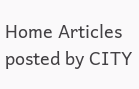Home Articles posted by CITY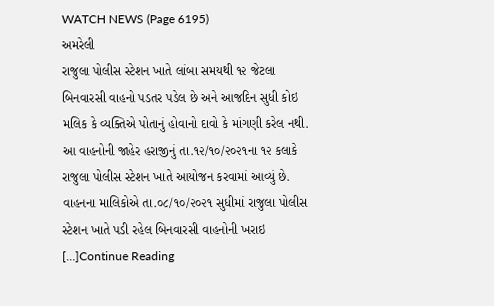WATCH NEWS (Page 6195)
અમરેલી
રાજુલા પોલીસ સ્ટેશન ખાતે લાંબા સમયથી ૧૨ જેટલા બિનવારસી વાહનો પડતર પડેલ છે અને આજદિન સુધી કોઇ મલિક કે વ્યક્તિએ પોતાનું હોવાનો દાવો કે માંગણી કરેલ નથી. આ વાહનોની જાહેર હરાજીનું તા.૧૨/૧૦/૨૦૨૧ના ૧૨ કલાકે રાજુલા પોલીસ સ્ટેશન ખાતે આયોજન કરવામાં આવ્યું છે. વાહનના માલિકોએ તા.૦૮/૧૦/૨૦૨૧ સુધીમાં રાજુલા પોલીસ સ્ટેશન ખાતે પડી રહેલ બિનવારસી વાહનોની ખરાઇ […]Continue Reading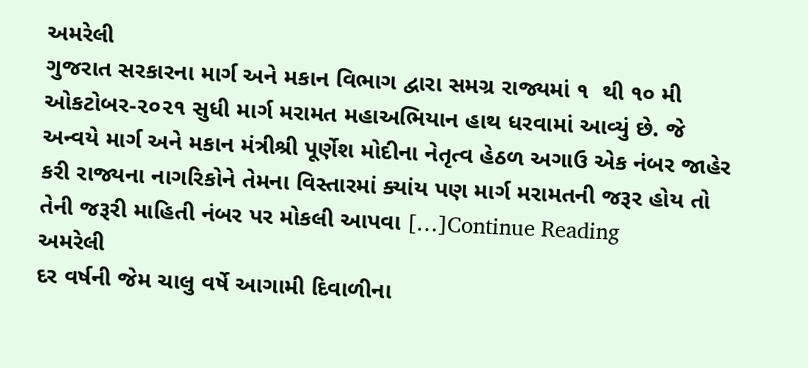અમરેલી
ગુજરાત સરકારના માર્ગ અને મકાન વિભાગ દ્વારા સમગ્ર રાજ્યમાં ૧  થી ૧૦ મી ઓકટોબર-૨૦૨૧ સુધી માર્ગ મરામત મહાઅભિયાન હાથ ધરવામાં આવ્યું છે. જે અન્વયે માર્ગ અને મકાન મંત્રીશ્રી પૂર્ણેશ મોદીના નેતૃત્વ હેઠળ અગાઉ એક નંબર જાહેર કરી રાજ્યના નાગરિકોને તેમના વિસ્તારમાં ક્યાંય પણ માર્ગ મરામતની જરૂર હોય તો તેની જરૂરી માહિતી નંબર પર મોકલી આપવા […]Continue Reading
અમરેલી
દર વર્ષની જેમ ચાલુ વર્ષે આગામી દિવાળીના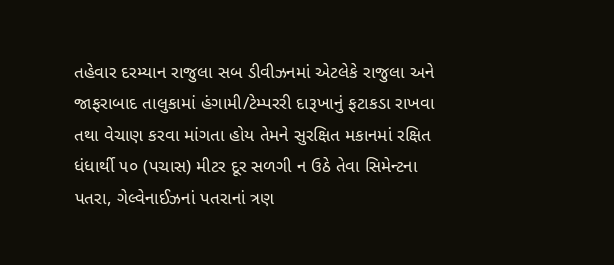તહેવાર દરમ્યાન રાજુલા સબ ડીવીઝનમાં એટલેકે રાજુલા અને જાફરાબાદ તાલુકામાં હંગામી/ટેમ્પરરી દારૂખાનું ફટાકડા રાખવા તથા વેચાણ કરવા માંગતા હોય તેમને સુરક્ષિત મકાનમાં રક્ષિત ધંધાર્થી ૫૦ (પચાસ) મીટર દૂર સળગી ન ઉઠે તેવા સિમેન્ટના પતરા, ગેલ્વેનાઈઝનાં પતરાનાં ત્રણ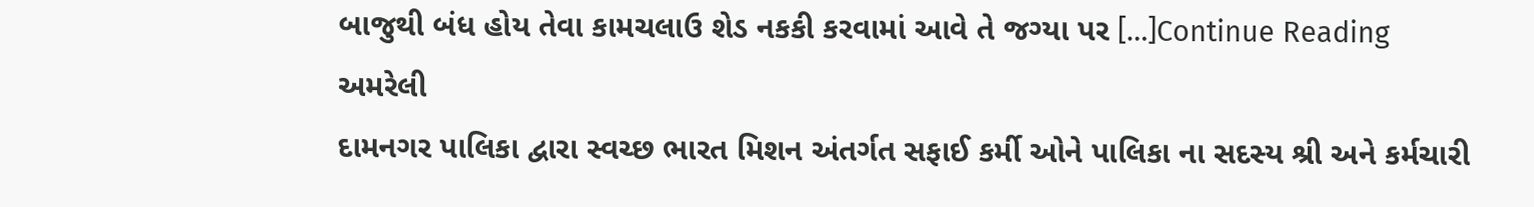બાજુથી બંધ હોય તેવા કામચલાઉ શેડ નકકી કરવામાં આવે તે જગ્યા પર […]Continue Reading
અમરેલી
દામનગર પાલિકા દ્વારા સ્વચ્છ ભારત મિશન અંતર્ગત સફાઈ કર્મી ઓને પાલિકા ના સદસ્ય શ્રી અને કર્મચારી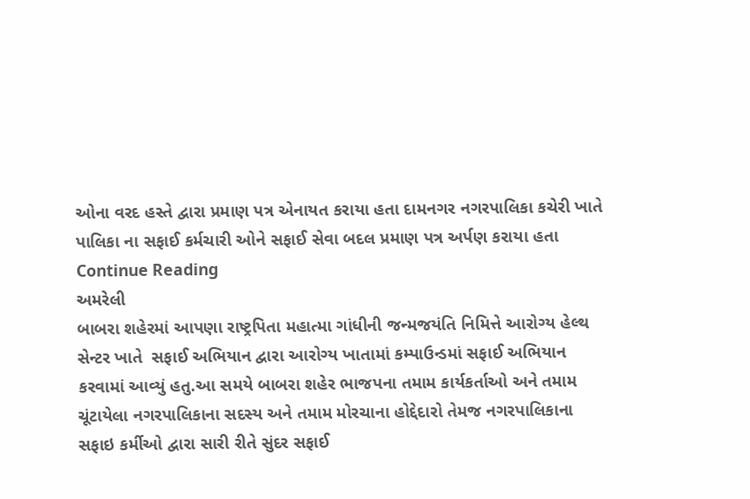ઓના વરદ હસ્તે દ્વારા પ્રમાણ પત્ર એનાયત કરાયા હતા દામનગર નગરપાલિકા કચેરી ખાતે પાલિકા ના સફાઈ કર્મચારી ઓને સફાઈ સેવા બદલ પ્રમાણ પત્ર અર્પણ કરાયા હતા Continue Reading
અમરેલી
બાબરા શહેરમાં આપણા રાષ્ટ્રપિતા મહાત્મા ગાંધીની જન્મજયંતિ નિમિત્તે આરોગ્ય હેલ્થ સેન્ટર ખાતે  સફાઈ અભિયાન દ્વારા આરોગ્ય ખાતામાં કમ્પાઉન્ડમાં સફાઈ અભિયાન કરવામાં આવ્યું હતુ.આ સમયે બાબરા શહેર ભાજપના તમામ કાર્યકર્તાઓ અને તમામ ચૂંટાયેલા નગરપાલિકાના સદસ્ય અને તમામ મોરચાના હોદ્દેદારો તેમજ નગરપાલિકાના સફાઇ કર્મીઓ દ્વારા સારી રીતે સુંદર સફાઈ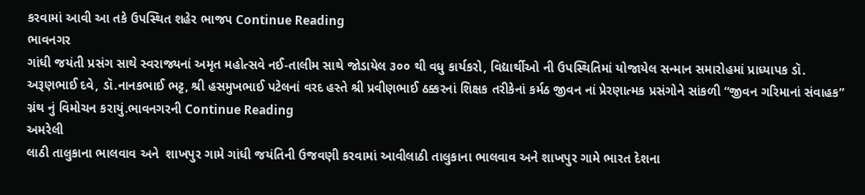કરવામાં આવી આ તકે ઉપસ્થિત શહેર ભાજપ Continue Reading
ભાવનગર
ગાંધી જયંતી પ્રસંગ સાથે સ્વરાજ્યનાં અમૃત મહોત્સવે નઈ-તાલીમ સાથે જોડાયેલ ૩૦૦ થી વધુ કાર્યકરો, વિદ્યાર્થીઓ ની ઉપસ્થિતિમાં યોજાયેલ સન્માન સમારોહમાં પ્રાધ્યાપક ડૉ. અરૂણભાઈ દવે, ડૉ.નાનકભાઈ ભટ્ટ, શ્રી હસમુખભાઈ પટેલનાં વરદ હસ્તે શ્રી પ્રવીણભાઈ ઠક્કરનાં શિક્ષક તરીકેનાં કર્મઠ જીવન નાં પ્રેરણાત્મક પ્રસંગોને સાંકળી “જીવન ગરિમાનાં સંવાહક” ગ્નંથ નું વિમોચન કરાયું.ભાવનગરની Continue Reading
અમરેલી
લાઠી તાલુકાના ભાલવાવ અને  શાખપુર ગામે ગાંધી જયંતિની ઉજવણી કરવામાં આવીલાઠી તાલુકાના ભાલવાવ અને શાખપુર ગામે ભારત દેશના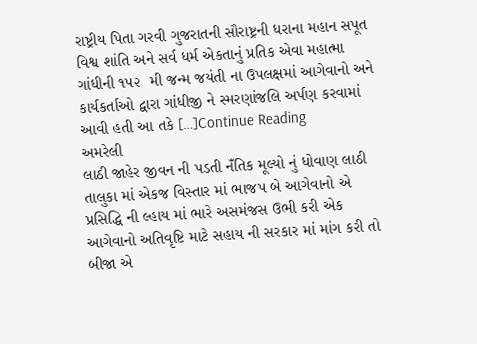રાષ્ટ્રીય પિતા ગરવી ગુજરાતની સૌરાષ્ટ્રની ધરાના મહાન સપૂત વિશ્વ શાંતિ અને સર્વ ધર્મ એકતાનું પ્રતિક એવા મહાત્મા ગાંધીની ૧૫૨  મી જન્મ જયંતી ના ઉપલક્ષમાં આગેવાનો અને કાર્યકર્તાઓ દ્વારા ગાંધીજી ને સ્મરણાંજલિ અર્પણ કરવામાં આવી હતી આ તકે […]Continue Reading
અમરેલી
લાઠી જાહેર જીવન ની પડતી નઁતિક મૂલ્યો નું ધોવાણ લાઠી તાલુકા માં એકજ વિસ્તાર માં ભાજપ બે આગેવાનો એ પ્રસિદ્ધિ ની લ્હાય માં ભારે અસમંજસ ઉભી કરી એક આગેવાનો અતિવૃષ્ટિ માટે સહાય ની સરકાર માં માંગ કરી તો બીજા એ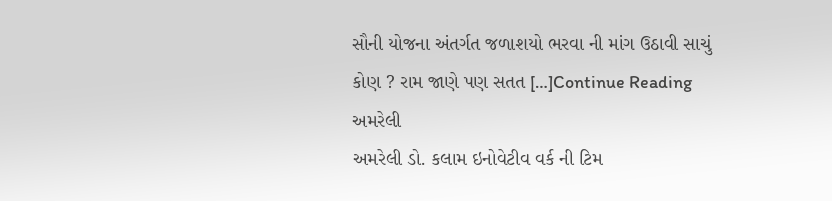સૌની યોજના અંતર્ગત જળાશયો ભરવા ની માંગ ઉઠાવી સાચું કોણ ? રામ જાણે પણ સતત […]Continue Reading
અમરેલી
અમરેલી ડો. કલામ ઇનોવેટીવ વર્ક ની ટિમ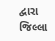દ્વારા જિલ્લા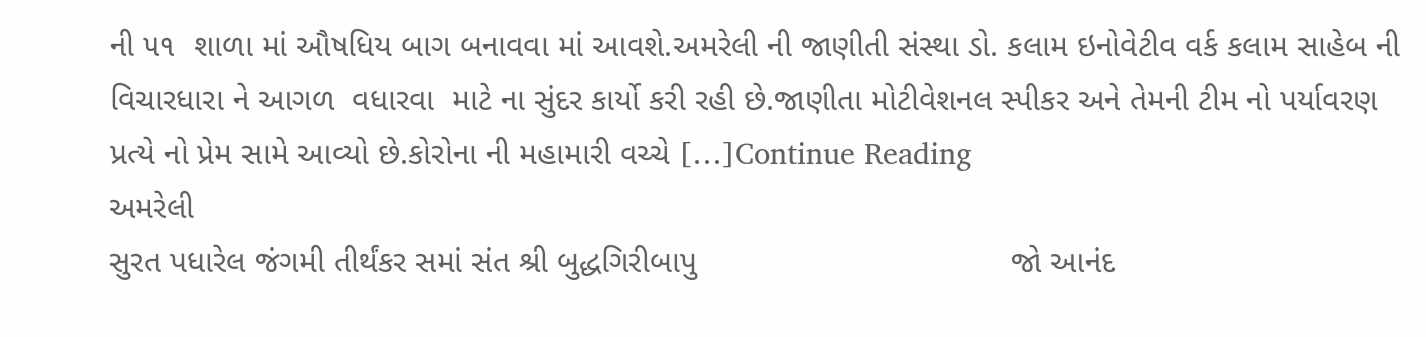ની ૫૧  શાળા માં ઔષધિય બાગ બનાવવા માં આવશે.અમરેલી ની જાણીતી સંસ્થા ડો. કલામ ઇનોવેટીવ વર્ક કલામ સાહેબ ની વિચારધારા ને આગળ  વધારવા  માટે ના સુંદર કાર્યો કરી રહી છે.જાણીતા મોટીવેશનલ સ્પીકર અને તેમની ટીમ નો પર્યાવરણ પ્રત્યે નો પ્રેમ સામે આવ્યો છે.કોરોના ની મહામારી વચ્ચે […]Continue Reading
અમરેલી
સુરત પધારેલ જંગમી તીર્થંકર સમાં સંત શ્રી બુદ્ધગિરીબાપુ                                   જો આનંદ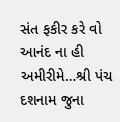સંત ફકીર કરે વો આનંદ ના હી અમીરીમે…શ્રી પંચ દશનામ જુના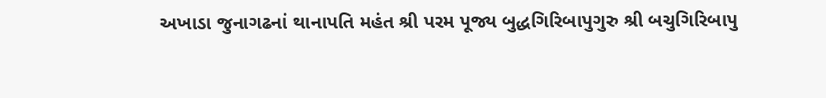અખાડા જુનાગઢનાં થાનાપતિ મહંત શ્રી પરમ પૂજ્ય બુદ્ધગિરિબાપુગુરુ શ્રી બચુગિરિબાપુ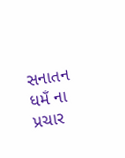સનાતન ધમઁ ના પ્રચાર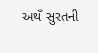અથઁ સુરતની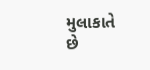મુલાકાતે છે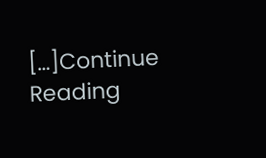[…]Continue Reading